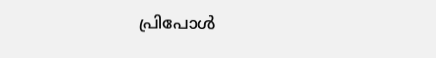പ്രിപോൾ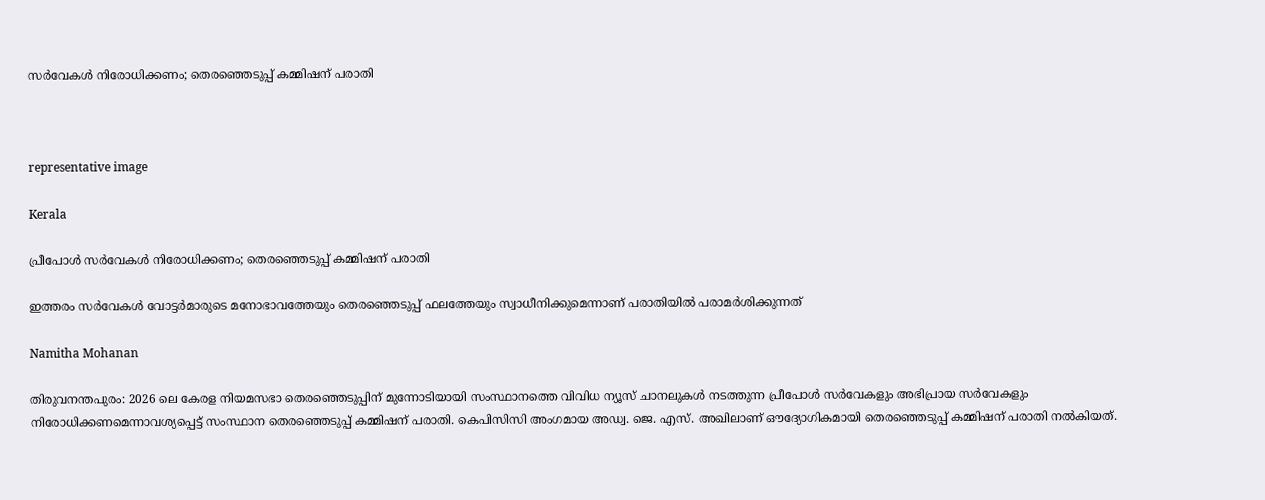സർവേകൾ നിരോധിക്കണം; തെരഞ്ഞെടുപ്പ് കമ്മിഷന് പരാതി



representative image

Kerala

പ്രീപോൾ സർവേകൾ നിരോധിക്കണം; തെരഞ്ഞെടുപ്പ് കമ്മിഷന് പരാതി

ഇത്തരം സർവേകൾ വോട്ടർമാരുടെ മനോഭാവത്തേയും തെരഞ്ഞെടുപ്പ് ഫലത്തേയും സ്വാധീനിക്കുമെന്നാണ് പരാതിയിൽ പരാമർശിക്കുന്നത്

Namitha Mohanan

തിരുവനന്തപുരം: 2026 ലെ കേരള നിയമസഭാ തെരഞ്ഞെടുപ്പിന് മുന്നോടിയായി സംസ്ഥാനത്തെ വിവിധ ന്യൂസ് ചാനലുകൾ നടത്തുന്ന പ്രീപോൾ സർവേകളും അഭിപ്രായ സർവേകളും നിരോധിക്കണമെന്നാവശ്യപ്പെട്ട് സംസ്ഥാന തെരഞ്ഞെടുപ്പ് കമ്മിഷന് പരാതി. കെപിസിസി അംഗമായ അഡ്വ. ജെ. എസ്. അഖിലാണ് ഔദ്യോഗികമായി തെരഞ്ഞെടുപ്പ് കമ്മിഷന് പരാതി നൽകിയത്.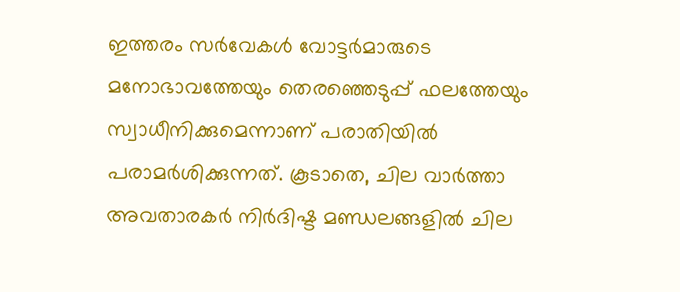ഇത്തരം സർവേകൾ വോട്ടർമാരുടെ മനോഭാവത്തേയും തെരഞ്ഞെടുപ്പ് ഫലത്തേയും സ്വാധീനിക്കുമെന്നാണ് പരാതിയിൽ പരാമർശിക്കുന്നത്. കൂടാതെ, ചില വാർത്താ അവതാരകർ നിർദിഷ്ട മണ്ഡലങ്ങളിൽ ചില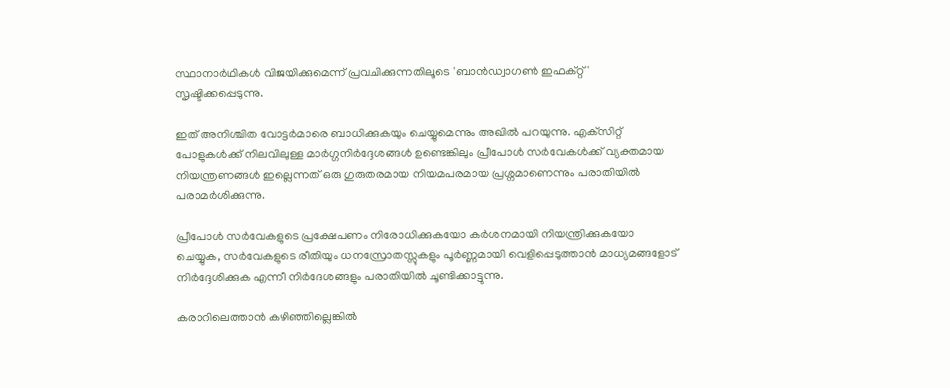സ്ഥാനാർഥികൾ വിജയിക്കുമെന്ന് പ്രവചിക്കുന്നതിലൂടെ 'ബാൻഡ്വാഗൺ ഇഫക്റ്റ്' സൃഷ്ടിക്കപ്പെടുന്നു.

ഇത് അനിശ്ചിത വോട്ടർമാരെ ബാധിക്കുകയും ചെയ്യുമെന്നും അഖിൽ പറയുന്നു. എക്‌സിറ്റ് പോളുകൾക്ക് നിലവിലുള്ള മാർഗ്ഗനിർദ്ദേശങ്ങൾ ഉണ്ടെങ്കിലും പ്രീപോൾ സർവേകൾക്ക് വ്യക്തമായ നിയന്ത്രണങ്ങൾ ഇല്ലെന്നത് ഒരു ഗുരുതരമായ നിയമപരമായ പ്രശ്നമാണെന്നും പരാതിയിൽ പരാമർശിക്കുന്നു.

പ്രീപോൾ സർവേകളുടെ പ്രക്ഷേപണം നിരോധിക്കുകയോ കർശനമായി നിയന്ത്രിക്കുകയോ ചെയ്യുക, സർവേകളുടെ രീതിയും ധനസ്രോതസ്സുകളും പൂർണ്ണമായി വെളിപ്പെടുത്താൻ മാധ്യമങ്ങളോട് നിർദ്ദേശിക്കുക എന്നീ നിർദേശങ്ങളും പരാതിയിൽ ചൂണ്ടിക്കാട്ടുന്നു.

കരാറിലെത്താൻ കഴിഞ്ഞില്ലെങ്കിൽ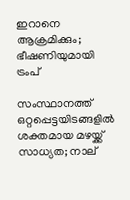ഇറാനെ ആക്രമിക്കും; ഭീഷണിയുമായി ട്രംപ്

സംസ്ഥാനത്ത് ഒറ്റപ്പെട്ടയിടങ്ങളിൽ ശക്തമായ മഴയ്ക്ക് സാധ‍്യത; നാല്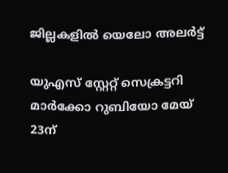ജില്ലകളിൽ യെലോ അലർട്ട്

യുഎസ് സ്റ്റേറ്റ് സെക്രട്ടറി മാർക്കോ റുബിയോ മേയ് 23ന്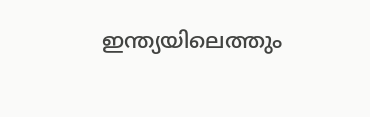ഇന്ത്യയിലെത്തും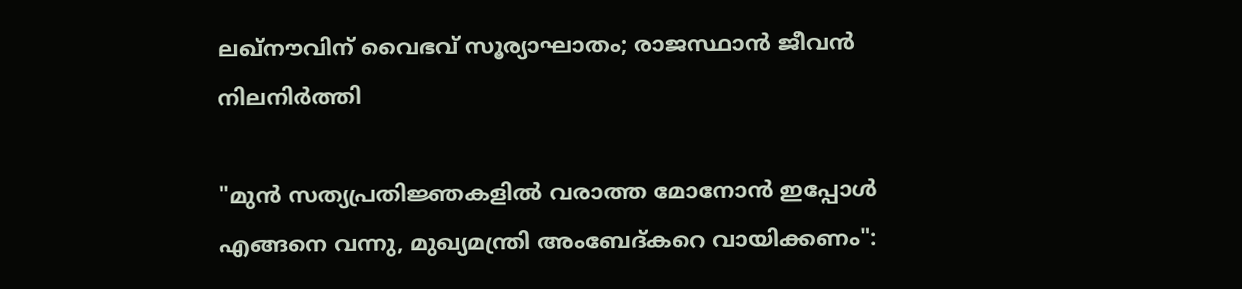ലഖ്നൗവിന് വൈഭവ് സൂര്യാഘാതം; രാജസ്ഥാൻ ജീവൻ നിലനിർത്തി

"മുൻ സത്യപ്രതിജ്ഞകളിൽ വരാത്ത മോനോൻ ഇപ്പോൾ എങ്ങനെ വന്നു, മുഖ്യമന്ത്രി അംബേദ്കറെ വായിക്കണം":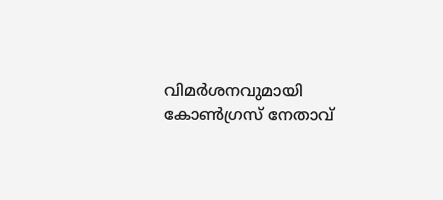വിമർശനവുമായി കോൺഗ്രസ് നേതാവ്